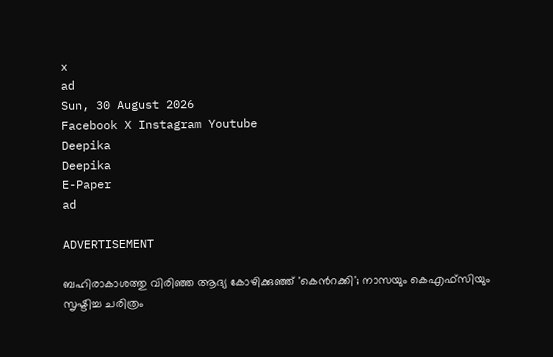x
ad
Sun, 30 August 2026
Facebook X Instagram Youtube
Deepika
Deepika
E-Paper
ad

ADVERTISEMENT

ബഹിരാകാശത്തു വിരിഞ്ഞ ആദ്യ കോഴിക്കുഞ്ഞ് 'കെന്‍റക്കി'; നാസയും കെഎഫ്‌സിയും സൃഷ്ടിച്ച ചരിത്രം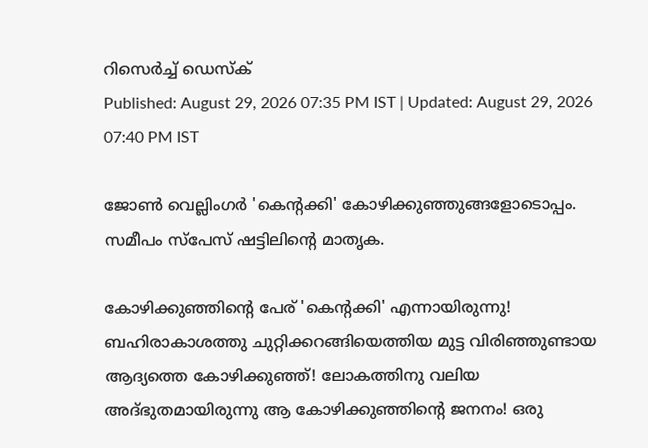റിസെർച്ച് ഡെസ്‌ക്
Published: August 29, 2026 07:35 PM IST | Updated: August 29, 2026 07:40 PM IST

ജോൺ വെല്ലിംഗർ 'കെന്‍റക്കി' കോഴിക്കുഞ്ഞുങ്ങളോടൊപ്പം. സമീപം സ്പേസ് ഷട്ടിലിന്‍റെ മാതൃക.

കോഴിക്കുഞ്ഞിന്‍റെ പേര് 'കെന്‍റക്കി' എന്നായിരുന്നു! ബഹിരാകാശത്തു ചുറ്റിക്കറങ്ങിയെത്തിയ മുട്ട വിരിഞ്ഞുണ്ടായ ആദ്യത്തെ കോഴിക്കുഞ്ഞ്! ലോകത്തിനു വലിയ അദ്ഭുതമായിരുന്നു ആ കോഴിക്കുഞ്ഞിന്‍റെ ജനനം! ഒരു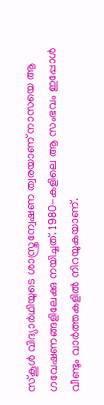സ്കൂൾ വിദ്യാർഥിയുടെ ശാസ്ത്രന്വേഷണ ത്വരയാണ് നാസയെ ആ ഗവേഷണങ്ങളിലേക്കു നയിച്ചത്. 1980-കളിലെ ആ സംഭവം ഇപ്പോൾ വീണ്ടും വാർത്തകളിൽ നിറയുകയാണ്.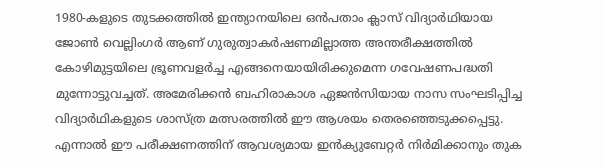1980-കളുടെ തുടക്കത്തിൽ ഇന്ത്യാനയിലെ ഒൻപതാം ക്ലാസ് വിദ്യാർഥിയായ ജോൺ വെല്ലിംഗർ ആണ് ഗുരുത്വാകർഷണമില്ലാത്ത അന്തരീക്ഷത്തിൽ കോഴിമുട്ടയിലെ ഭ്രൂണവളർച്ച എങ്ങനെയായിരിക്കുമെന്ന ഗവേഷണപദ്ധതി മുന്നോട്ടുവച്ചത്. അമേരിക്കൻ ബഹിരാകാശ ഏജൻസിയായ നാസ സംഘടിപ്പിച്ച വിദ്യാർഥികളുടെ ശാസ്ത്ര മത്സരത്തിൽ ഈ ആശയം തെരഞ്ഞെടുക്കപ്പെട്ടു. എന്നാൽ ഈ പരീക്ഷണത്തിന് ആവശ്യമായ ഇൻക്യുബേറ്റർ നിർമിക്കാനും തുക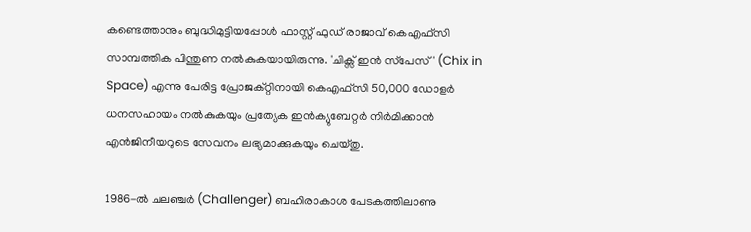കണ്ടെത്താനും ബുദ്ധിമുട്ടിയപ്പോൾ ഫാസ്റ്റ് ഫുഡ് രാജാവ് കെഎഫ്‌സി സാമ്പത്തിക പിന്തുണ നൽകുകയായിരുന്നു. 'ചിക്സ് ഇൻ സ്‌പേസ്' (Chix in Space) എന്നു പേരിട്ട പ്രോജക്റ്റിനായി കെഎഫ്‌സി 50,000 ഡോളർ ധനസഹായം നൽകുകയും പ്രത്യേക ഇൻക്യുബേറ്റർ നിർമിക്കാൻ എൻജിനീയറുടെ സേവനം ലഭ്യമാക്കുകയും ചെയ്തു.

1986-ൽ ചലഞ്ചർ (Challenger) ബഹിരാകാശ പേടകത്തിലാണു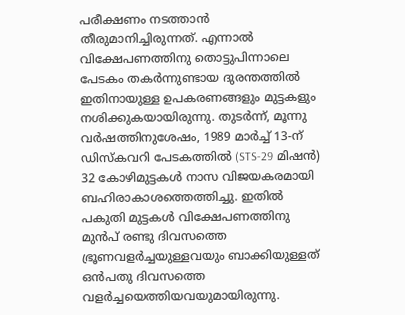പരീക്ഷണം നടത്താൻ തീരുമാനിച്ചിരുന്നത്. എന്നാൽ വിക്ഷേപണത്തിനു തൊട്ടുപിന്നാലെ പേടകം തകർന്നുണ്ടായ ദുരന്തത്തിൽ ഇതിനായുള്ള ഉപകരണങ്ങളും മുട്ടകളും നശിക്കുകയായിരുന്നു. തുടർന്ന്, മൂന്നു വർഷത്തിനുശേഷം, 1989 മാർച്ച് 13-ന് ഡിസ്കവറി പേടകത്തിൽ (STS-29 മിഷൻ) 32 കോഴിമുട്ടകൾ നാസ വിജയകരമായി ബഹിരാകാശത്തെത്തിച്ചു. ഇതിൽ പകുതി മുട്ടകൾ വിക്ഷേപണത്തിനു മുൻപ് രണ്ടു ദിവസത്തെ ഭ്രൂണവളർച്ചയുള്ളവയും ബാക്കിയുള്ളത് ഒൻപതു ദിവസത്തെ വളർച്ചയെത്തിയവയുമായിരുന്നു.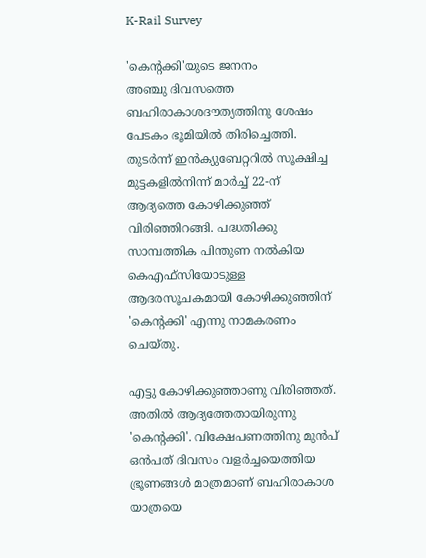K-Rail Survey

'കെന്‍റക്കി'യുടെ ജനനം
അഞ്ചു ദിവസത്തെ ബഹിരാകാശദൗത്യത്തിനു ശേഷം പേടകം ഭൂമിയിൽ തിരിച്ചെത്തി. തുടർന്ന് ഇൻക്യുബേറ്ററിൽ സൂക്ഷിച്ച മുട്ടകളിൽനിന്ന് മാർച്ച് 22-ന് ആദ്യത്തെ കോഴിക്കുഞ്ഞ് വിരിഞ്ഞിറങ്ങി. പദ്ധതിക്കു സാമ്പത്തിക പിന്തുണ നൽകിയ കെഎഫ്‌സിയോടുള്ള ആദരസൂചകമായി കോഴിക്കുഞ്ഞിന് 'കെന്‍റക്കി' എന്നു നാമകരണം ചെയ്തു.

എട്ടു കോഴിക്കുഞ്ഞാണു വിരിഞ്ഞത്. അതിൽ ആദ്യത്തേതായിരുന്നു 'കെന്‍റക്കി'. വിക്ഷേപണത്തിനു മുൻപ് ഒൻപത് ദിവസം വളർച്ചയെത്തിയ ഭ്രൂണങ്ങൾ മാത്രമാണ് ബഹിരാകാശ യാത്രയെ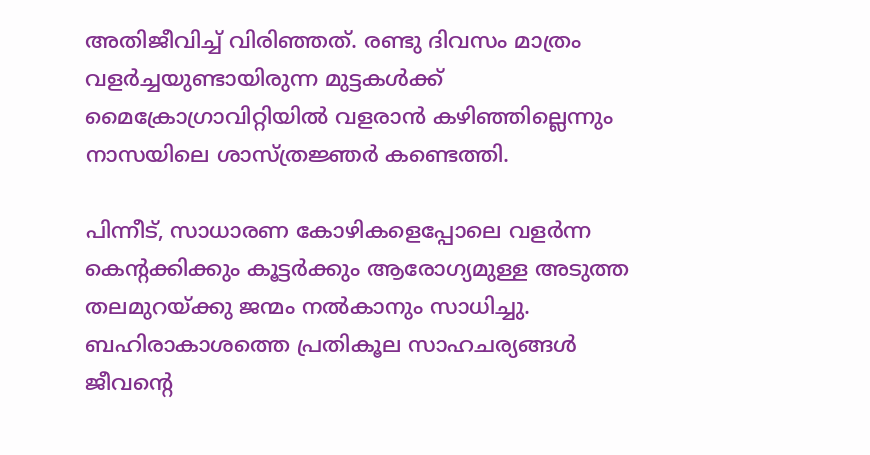അതിജീവിച്ച് വിരിഞ്ഞത്. രണ്ടു ദിവസം മാത്രം വളർച്ചയുണ്ടായിരുന്ന മുട്ടകൾക്ക് മൈക്രോഗ്രാവിറ്റിയിൽ വളരാൻ കഴിഞ്ഞില്ലെന്നും നാസയിലെ ശാസ്ത്രജ്ഞർ കണ്ടെത്തി.

പിന്നീട്, സാധാരണ കോഴികളെപ്പോലെ വളർന്ന കെന്‍റക്കിക്കും കൂട്ടർക്കും ആരോഗ്യമുള്ള അടുത്ത തലമുറയ്ക്കു ജന്മം നൽകാനും സാധിച്ചു. ബഹിരാകാശത്തെ പ്രതികൂല സാഹചര്യങ്ങൾ ജീവന്‍റെ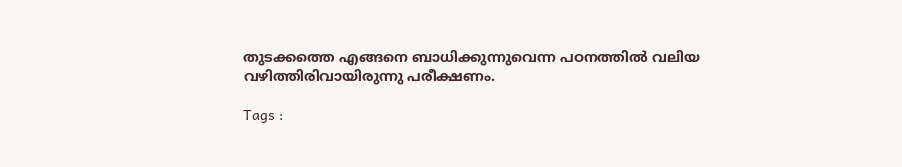തുടക്കത്തെ എങ്ങനെ ബാധിക്കുന്നുവെന്ന പഠനത്തിൽ വലിയ വഴിത്തിരിവായിരുന്നു പരീക്ഷണം.

Tags :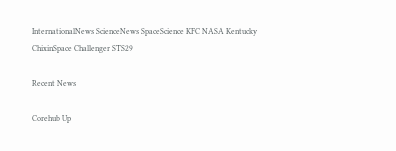InternationalNews ScienceNews SpaceScience KFC NASA Kentucky ChixinSpace Challenger STS29

Recent News

Corehub Up